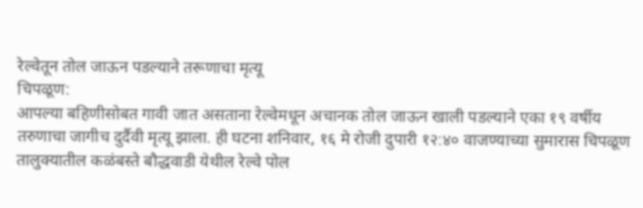रेल्वेतून तोल जाऊन पडल्याने तरूणाचा मृत्यू
चिपळूण:
आपल्या बहिणीसोबत गावी जात असताना रेल्वेमधून अचानक तोल जाऊन खाली पडल्याने एका १९ वर्षीय तरुणाचा जागीच दुर्दैवी मृत्यू झाला. ही घटना शनिवार, १६ मे रोजी दुपारी १२:४० वाजण्याच्या सुमारास चिपळूण तालुक्यातील कळंबस्ते बौद्धवाडी येथील रेल्वे पोल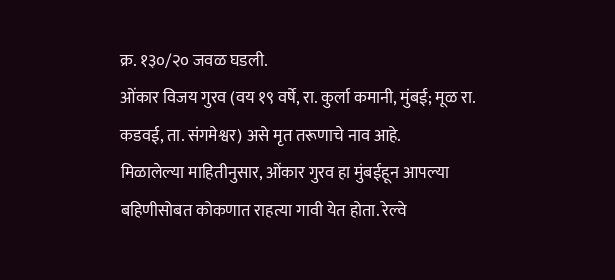क्र. १३०/२० जवळ घडली.
ओंकार विजय गुरव (वय १९ वर्षे, रा. कुर्ला कमानी, मुंबई; मूळ रा. कडवई, ता. संगमेश्वर) असे मृत तरूणाचे नाव आहे.
मिळालेल्या माहितीनुसार, ओंकार गुरव हा मुंबईहून आपल्या बहिणीसोबत कोकणात राहत्या गावी येत होता. रेल्वे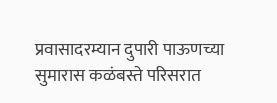प्रवासादरम्यान दुपारी पाऊणच्या सुमारास कळंबस्ते परिसरात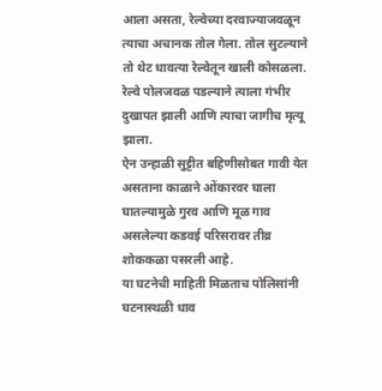आला असता, रेल्वेच्या दरवाज्याजवळून त्याचा अचानक तोल गेला. तोल सुटल्याने तो थेट धावत्या रेल्वेतून खाली कोसळला. रेल्वे पोलजवळ पडल्याने त्याला गंभीर दुखापत झाली आणि त्याचा जागीच मृत्यू झाला.
ऐन उन्हाळी सुट्टीत बहिणीसोबत गावी येत असताना काळाने ओंकारवर घाला घातल्यामुळे गुरव आणि मूळ गाव असलेल्या कडवई परिसरावर तीव्र शोककळा पसरली आहे.
या घटनेची माहिती मिळताच पोलिसांनी घटनास्थळी धाव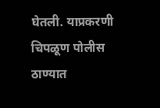घेतली. याप्रकरणी चिपळूण पोलीस ठाण्यात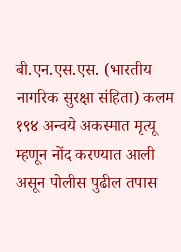बी.एन.एस.एस. (भारतीय नागरिक सुरक्षा संहिता) कलम १९४ अन्वये अकस्मात मृत्यू म्हणून नोंद करण्यात आली असून पोलीस पुढील तपास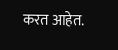करत आहेत.